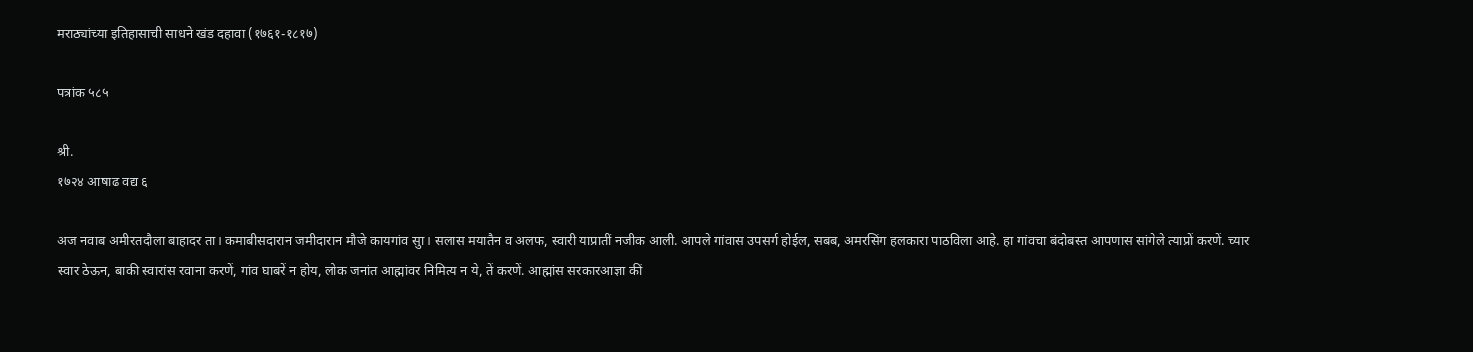मराठ्यांच्या इतिहासाची साधने खंड दहावा (१७६१-१८१७)

पत्रांक ५८५

श्री.
१७२४ आषाढ वद्य ६

अज नवाब अमीरतदौला बाहादर ता। कमाबीसदारान जमीदारान मौजे कायगांव सुा। सलास मयातैन व अलफ, स्वारी याप्रातीं नजीक आली. आपले गांवास उपसर्ग होईल, सबब, अमरसिंग हलकारा पाठविला आहे. हा गांवचा बंदोबस्त आपणास सांगेले त्याप्रों करणें. च्यार स्वार ठेऊन, बाकी स्वारांस रवाना करणें, गांव घाबरें न होय, लोक जनांत आह्मांवर निमित्य न ये, तें करणें. आह्मांस सरकारआज्ञा कीं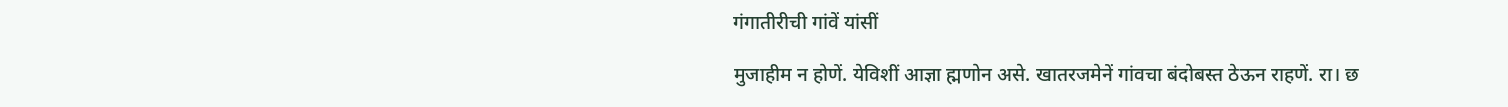गंगातीरीची गांवें यांसीं

मुजाहीम न होणें. येविशीं आज्ञा ह्मणोन असे. खातरजमेनें गांवचा बंदोबस्त ठेऊन राहणें. रा। छ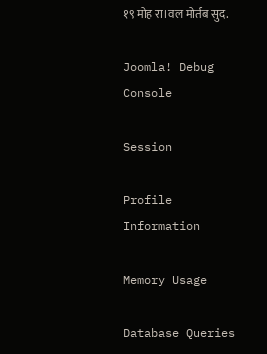१९ मोह रा।वल मोर्तब सुद.

Joomla! Debug Console

Session

Profile Information

Memory Usage

Database Queries